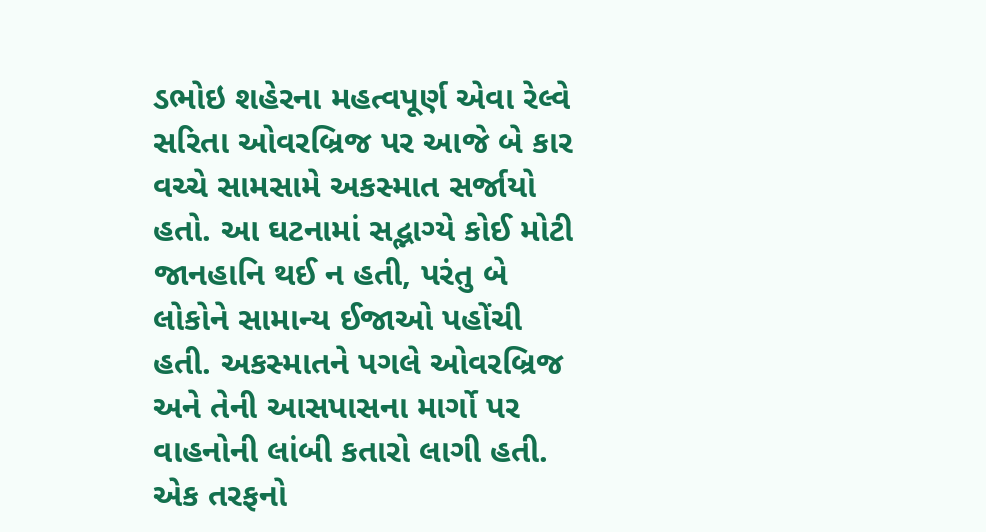ડભોઇ શહેરના મહત્વપૂર્ણ એવા રેલ્વે સરિતા ઓવરબ્રિજ પર આજે બે કાર વચ્ચે સામસામે અકસ્માત સર્જાયો હતો. આ ઘટનામાં સદ્ભાગ્યે કોઈ મોટી જાનહાનિ થઈ ન હતી, પરંતુ બે લોકોને સામાન્ય ઈજાઓ પહોંચી હતી. અકસ્માતને પગલે ઓવરબ્રિજ અને તેની આસપાસના માર્ગો પર વાહનોની લાંબી કતારો લાગી હતી. એક તરફનો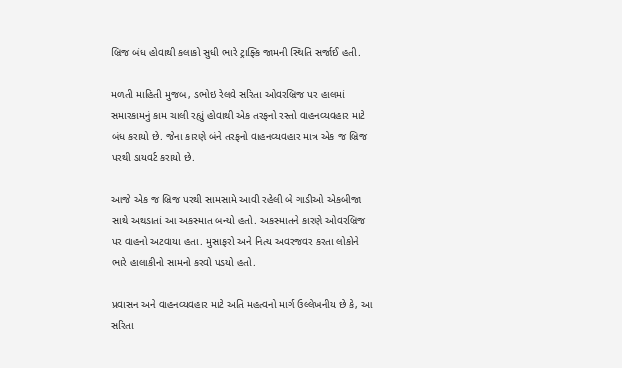બ્રિજ બંધ હોવાથી કલાકો સુધી ભારે ટ્રાફ્કિ જામની સ્થિતિ સર્જાઈ હતી.

મળતી માહિતી મુજબ, ડભોઇ રેલવે સરિતા ઓવરબ્રિજ પર હાલમાં સમારકામનું કામ ચાલી રહ્યું હોવાથી એક તરફનો રસ્તો વાહનવ્યવહાર માટે બંધ કરાયો છે. જેના કારણે બંને તરફનો વાહનવ્યવહાર માત્ર એક જ બ્રિજ પરથી ડાયવર્ટ કરાયો છે.

આજે એક જ બ્રિજ પરથી સામસામે આવી રહેલી બે ગાડીઓ એકબીજા સાથે અથડાતાં આ અકસ્માત બન્યો હતો. અકસ્માતને કારણે ઓવરબ્રિજ પર વાહનો અટવાયા હતા. મુસાફરો અને નિત્ય અવરજવર કરતા લોકોને ભારે હાલાકીનો સામનો કરવો પડયો હતો.

પ્રવાસન અને વાહનવ્યવહાર માટે અતિ મહત્વનો માર્ગ ઉલ્લેખનીય છે કે, આ સરિતા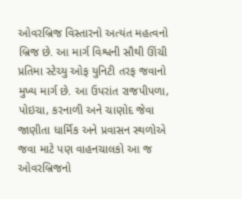ઓવરબ્રિજ વિસ્તારનો અત્યંત મહત્વનો બ્રિજ છે. આ માર્ગ વિશ્વની સૌથી ઊંચી પ્રતિમા સ્ટેચ્યુ ઓફ યુનિટી તરફ જવાનો મુખ્ય માર્ગ છે. આ ઉપરાંત રાજપીપળા, પોઇચા, કરનાળી અને ચાણોદ જેવા જાણીતા ધાર્મિક અને પ્રવાસન સ્થળોએ જવા માટે પણ વાહનચાલકો આ જ ઓવરબ્રિજનો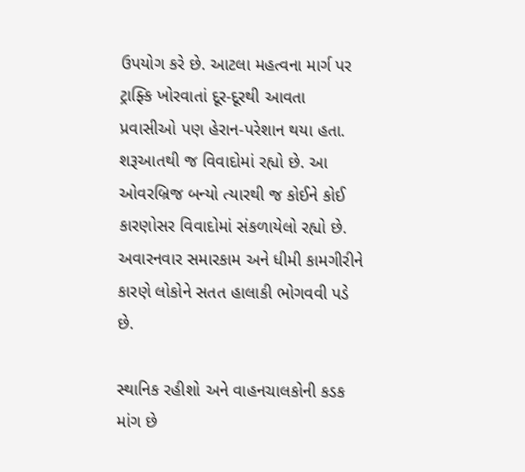ઉપયોગ કરે છે. આટલા મહત્વના માર્ગ પર ટ્રાફ્કિ ખોરવાતાં દૂર-દૂરથી આવતા પ્રવાસીઓ પણ હેરાન-પરેશાન થયા હતા. શરૂઆતથી જ વિવાદોમાં રહ્યો છે. આ ઓવરબ્રિજ બન્યો ત્યારથી જ કોઈને કોઈ કારણોસર વિવાદોમાં સંકળાયેલો રહ્યો છે. અવારનવાર સમારકામ અને ધીમી કામગીરીને કારણે લોકોને સતત હાલાકી ભોગવવી પડે છે.

સ્થાનિક રહીશો અને વાહનચાલકોની કડક માંગ છે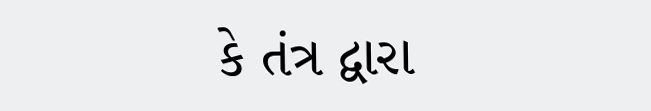કે તંત્ર દ્વારા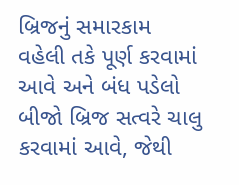બ્રિજનું સમારકામ વહેલી તકે પૂર્ણ કરવામાં આવે અને બંધ પડેલો બીજો બ્રિજ સત્વરે ચાલુ કરવામાં આવે, જેથી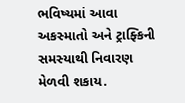ભવિષ્યમાં આવા અકસ્માતો અને ટ્રાફ્કિની સમસ્યાથી નિવારણ મેળવી શકાય.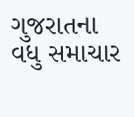ગુજરાતના વધુ સમાચાર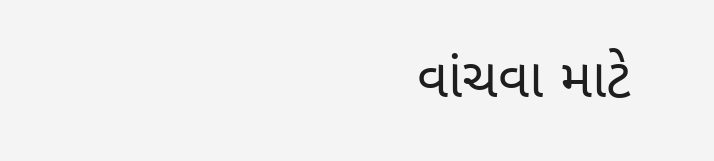વાંચવા માટે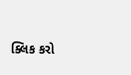ક્લિક કરો